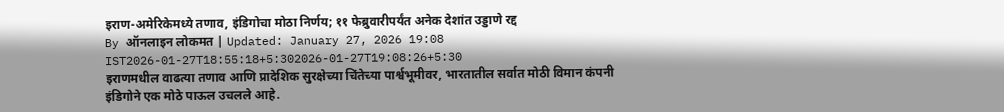इराण-अमेरिकेमध्ये तणाव, इंडिगोचा मोठा निर्णय; ११ फेब्रुवारीपर्यंत अनेक देशांत उड्डाणे रद्द
By ऑनलाइन लोकमत | Updated: January 27, 2026 19:08 IST2026-01-27T18:55:18+5:302026-01-27T19:08:26+5:30
इराणमधील वाढत्या तणाव आणि प्रादेशिक सुरक्षेच्या चिंतेच्या पार्श्वभूमीवर, भारतातील सर्वात मोठी विमान कंपनी इंडिगोने एक मोठे पाऊल उचलले आहे.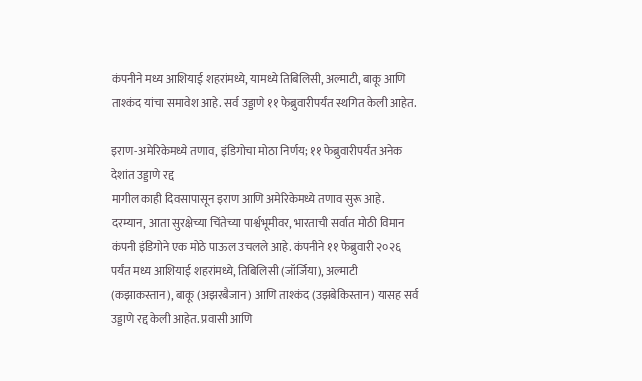कंपनीने मध्य आशियाई शहरांमध्ये, यामध्ये तिबिलिसी, अल्माटी, बाकू आणि ताश्कंद यांचा समावेश आहे. सर्व उड्डाणे ११ फेब्रुवारीपर्यंत स्थगित केली आहेत.

इराण-अमेरिकेमध्ये तणाव, इंडिगोचा मोठा निर्णय; ११ फेब्रुवारीपर्यंत अनेक देशांत उड्डाणे रद्द
मागील काही दिवसापासून इराण आणि अमेरिकेमध्ये तणाव सुरू आहे. दरम्यान, आता सुरक्षेच्या चिंतेच्या पार्श्वभूमीवर, भारताची सर्वात मोठी विमान कंपनी इंडिगोने एक मोठे पाऊल उचलले आहे. कंपनीने ११ फेब्रुवारी २०२६ पर्यंत मध्य आशियाई शहरांमध्ये, तिबिलिसी (जॉर्जिया), अल्माटी (कझाकस्तान), बाकू (अझरबैजान) आणि ताश्कंद (उझबेकिस्तान) यासह सर्व उड्डाणे रद्द केली आहेत. प्रवासी आणि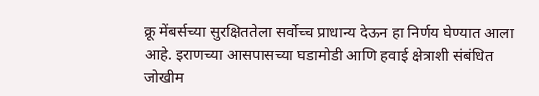क्रू मेंबर्सच्या सुरक्षिततेला सर्वोच्च प्राधान्य देऊन हा निर्णय घेण्यात आला आहे. इराणच्या आसपासच्या घडामोडी आणि हवाई क्षेत्राशी संबंधित जोखीम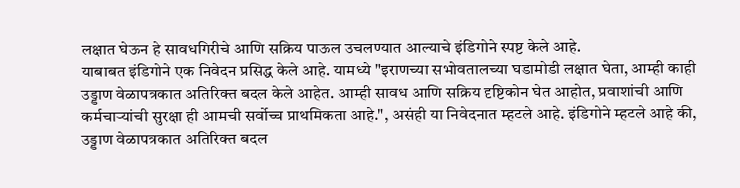लक्षात घेऊन हे सावधगिरीचे आणि सक्रिय पाऊल उचलण्यात आल्याचे इंडिगोने स्पष्ट केले आहे.
याबाबत इंडिगोने एक निवेदन प्रसिद्ध केले आहे. यामध्ये "इराणच्या सभोवतालच्या घडामोडी लक्षात घेता, आम्ही काही उड्डाण वेळापत्रकात अतिरिक्त बदल केले आहेत. आम्ही सावध आणि सक्रिय दृष्टिकोन घेत आहोत, प्रवाशांची आणि कर्मचाऱ्यांची सुरक्षा ही आमची सर्वोच्च प्राथमिकता आहे.", असंही या निवेदनात म्हटले आहे. इंडिगोने म्हटले आहे की, उड्डाण वेळापत्रकात अतिरिक्त बदल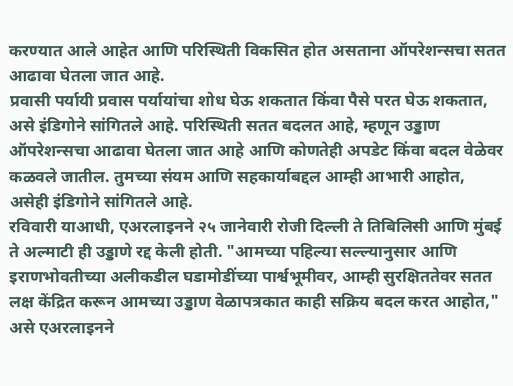करण्यात आले आहेत आणि परिस्थिती विकसित होत असताना ऑपरेशन्सचा सतत आढावा घेतला जात आहे.
प्रवासी पर्यायी प्रवास पर्यायांचा शोध घेऊ शकतात किंवा पैसे परत घेऊ शकतात, असे इंडिगोने सांगितले आहे. परिस्थिती सतत बदलत आहे, म्हणून उड्डाण ऑपरेशन्सचा आढावा घेतला जात आहे आणि कोणतेही अपडेट किंवा बदल वेळेवर कळवले जातील. तुमच्या संयम आणि सहकार्याबद्दल आम्ही आभारी आहोत, असेही इंडिगोने सांगितले आहे.
रविवारी याआधी, एअरलाइनने २५ जानेवारी रोजी दिल्ली ते तिबिलिसी आणि मुंबई ते अल्माटी ही उड्डाणे रद्द केली होती. "आमच्या पहिल्या सल्ल्यानुसार आणि इराणभोवतीच्या अलीकडील घडामोडींच्या पार्श्वभूमीवर, आम्ही सुरक्षिततेवर सतत लक्ष केंद्रित करून आमच्या उड्डाण वेळापत्रकात काही सक्रिय बदल करत आहोत," असे एअरलाइनने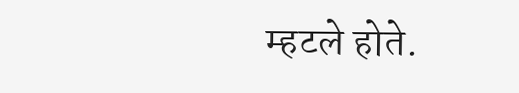म्हटले होते.